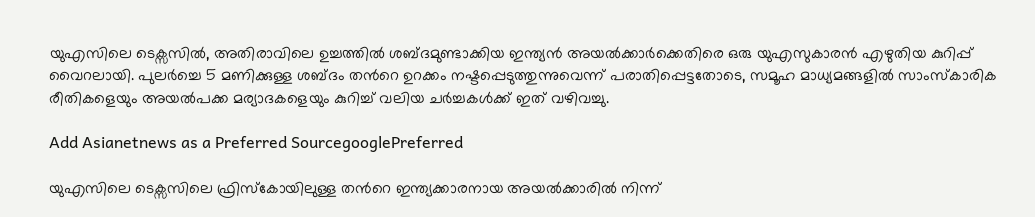യുഎസിലെ ടെക്സസിൽ, അതിരാവിലെ ഉച്ചത്തിൽ ശബ്ദമുണ്ടാക്കിയ ഇന്ത്യൻ അയൽക്കാർക്കെതിരെ ഒരു യുഎസുകാരൻ എഴുതിയ കുറിപ്പ് വൈറലായി. പുലർച്ചെ 5 മണിക്കുള്ള ശബ്ദം തന്‍റെ ഉറക്കം നഷ്ടപ്പെടുത്തുന്നുവെന്ന് പരാതിപ്പെട്ടതോടെ, സമൂഹ മാധ്യമങ്ങളിൽ സാംസ്കാരിക രീതികളെയും അയൽപക്ക മര്യാദകളെയും കുറിച്ച് വലിയ ചർച്ചകൾക്ക് ഇത് വഴിവച്ചു.

Add Asianetnews as a Preferred SourcegooglePreferred

യുഎസിലെ ടെക്സസിലെ ഫ്രിസ്കോയിലുള്ള തന്‍റെ ഇന്ത്യക്കാരനായ അയൽക്കാരിൽ നിന്ന്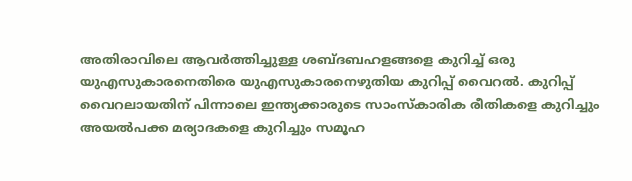അതിരാവിലെ ആവർത്തിച്ചുള്ള ശബ്ദബഹളങ്ങളെ കുറിച്ച് ഒരു യുഎസുകാരനെതിരെ യുഎസുകാരനെഴുതിയ കുറിപ്പ് വൈറൽ. കുറിപ്പ് വൈറലായതിന് പിന്നാലെ ഇന്ത്യക്കാരുടെ സാംസ്കാരിക രീതികളെ കുറിച്ചും അയൽപക്ക മര്യാദകളെ കുറിച്ചും സമൂഹ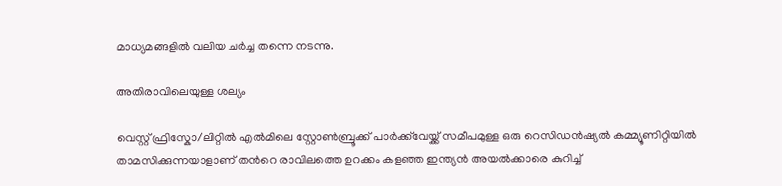മാധ്യമങ്ങളിൽ വലിയ ചർച്ച തന്നെ നടന്നു.

അതിരാവിലെയുള്ള ശല്യം

വെസ്റ്റ് ഫ്രിസ്കോ/ലിറ്റിൽ എൽമിലെ സ്റ്റോൺബ്രൂക്ക് പാർക്ക്‌വേയ്ക്ക് സമീപമുള്ള ഒരു റെസിഡൻഷ്യൽ കമ്മ്യൂണിറ്റിയിൽ താമസിക്കുന്നയാളാണ് തന്‍റെ രാവിലത്തെ ഉറക്കം കളഞ്ഞ ഇന്ത്യൻ അയൽക്കാരെ കുറിച്ച്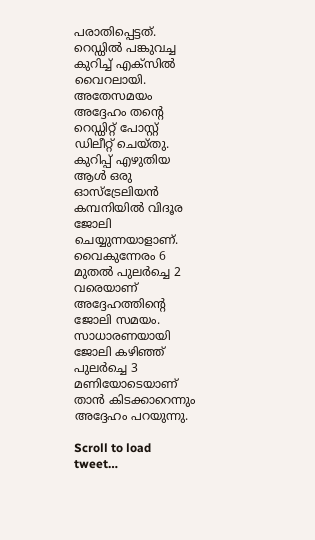പരാതിപ്പെട്ടത്. റെഡ്ഡിൽ പങ്കുവച്ച കുറിച്ച് എക്സിൽ വൈറലായി. അതേസമയം അദ്ദേഹം തന്‍റെ റെഡ്ഡിറ്റ് പോസ്റ്റ് ഡിലീറ്റ് ചെയ്തു. കുറിപ്പ് എഴുതിയ ആൾ ഒരു ഓസ്‌ട്രേലിയൻ കമ്പനിയിൽ വിദൂര ജോലി ചെയ്യുന്നയാളാണ്. വൈകുന്നേരം 6 മുതൽ പുലർച്ചെ 2 വരെയാണ് അദ്ദേഹത്തിന്‍റെ ജോലി സമയം. സാധാരണയായി ജോലി കഴിഞ്ഞ് പുലർച്ചെ 3 മണിയോടെയാണ് താന്‍ കിടക്കാറെന്നും അദ്ദേഹം പറയുന്നു.

Scroll to load tweet…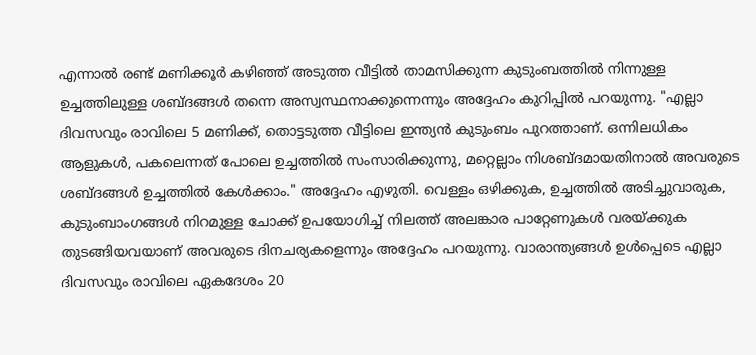എന്നാൽ രണ്ട് മണിക്കൂർ കഴിഞ്ഞ് അടുത്ത വീട്ടിൽ താമസിക്കുന്ന കുടുംബത്തിൽ നിന്നുള്ള ഉച്ചത്തിലുള്ള ശബ്ദങ്ങൾ തന്നെ അസ്വസ്ഥനാക്കുന്നെന്നും അദ്ദേഹം കുറിപ്പിൽ പറയുന്നു. "എല്ലാ ദിവസവും രാവിലെ 5 മണിക്ക്, തൊട്ടടുത്ത വീട്ടിലെ ഇന്ത്യൻ കുടുംബം പുറത്താണ്. ഒന്നിലധികം ആളുകൾ, പകലെന്നത് പോലെ ഉച്ചത്തിൽ സംസാരിക്കുന്നു, മറ്റെല്ലാം നിശബ്ദമായതിനാൽ അവരുടെ ശബ്ദങ്ങൾ ഉച്ചത്തിൽ കേൾക്കാം." അദ്ദേഹം എഴുതി. വെള്ളം ഒഴിക്കുക, ഉച്ചത്തിൽ അടിച്ചുവാരുക, കുടുംബാംഗങ്ങൾ നിറമുള്ള ചോക്ക് ഉപയോഗിച്ച് നിലത്ത് അലങ്കാര പാറ്റേണുകൾ വരയ്ക്കുക തുടങ്ങിയവയാണ് അവരുടെ ദിനചര്യകളെന്നും അദ്ദേഹം പറയുന്നു. വാരാന്ത്യങ്ങൾ ഉൾപ്പെടെ എല്ലാ ദിവസവും രാവിലെ ഏകദേശം 20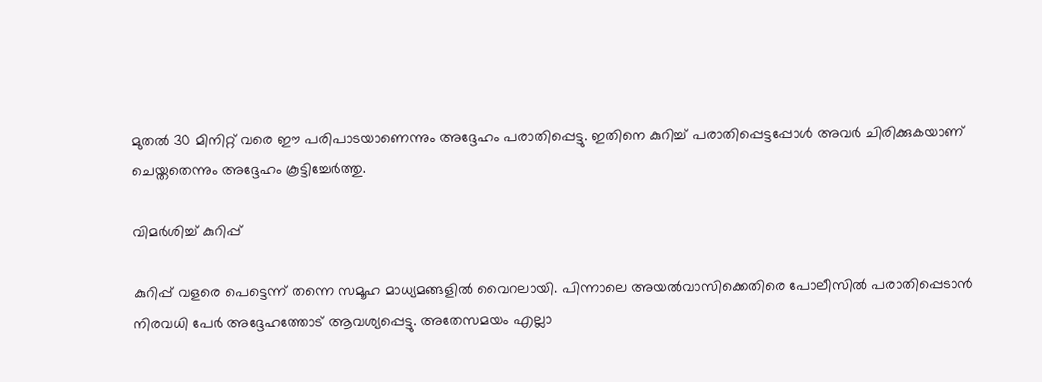മുതൽ 30 മിനിറ്റ് വരെ ഈ പരിപാടയാണെന്നും അദ്ദേഹം പരാതിപ്പെട്ടു. ഇതിനെ കുറിച്ച് പരാതിപ്പെട്ടപ്പോൾ അവർ ചിരിക്കുകയാണ് ചെയ്തതെന്നും അദ്ദേഹം കൂട്ടിച്ചേർത്തു.

വിമർശിച്ച് കുറിപ്പ്

കുറിപ്പ് വളരെ പെട്ടെന്ന് തന്നെ സമൂഹ മാധ്യമങ്ങളിൽ വൈറലായി. പിന്നാലെ അയൽവാസിക്കെതിരെ പോലീസിൽ പരാതിപ്പെടാൻ നിരവധി പേർ അദ്ദേഹത്തോട് ആവശ്യപ്പെട്ടു. അതേസമയം എല്ലാ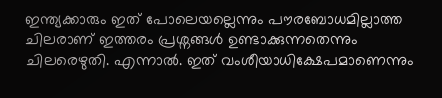ഇന്ത്യക്കാരും ഇത് പോലെയല്ലെന്നും പൗരബോധമില്ലാത്ത ചിലരാണ് ഇത്തരം പ്രശ്നങ്ങൾ ഉണ്ടാക്കുന്നതെന്നും ചിലരെഴുതി. എന്നാൽ. ഇത് വംശീയാധിക്ഷേപമാണെന്നും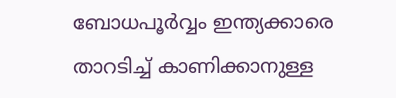ബോധപൂർവ്വം ഇന്ത്യക്കാരെ താറടിച്ച് കാണിക്കാനുള്ള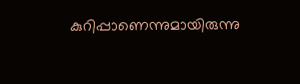കുറിപ്പാണെന്നുമായിരുന്നു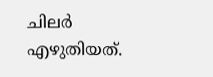ചിലർ എഴുതിയത്.